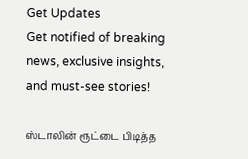Get Updates
Get notified of breaking news, exclusive insights, and must-see stories!

ஸ்டாலின் ரூட்டை பிடித்த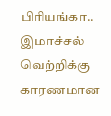பிரியங்கா.. இமாச்சல் வெற்றிக்கு காரணமான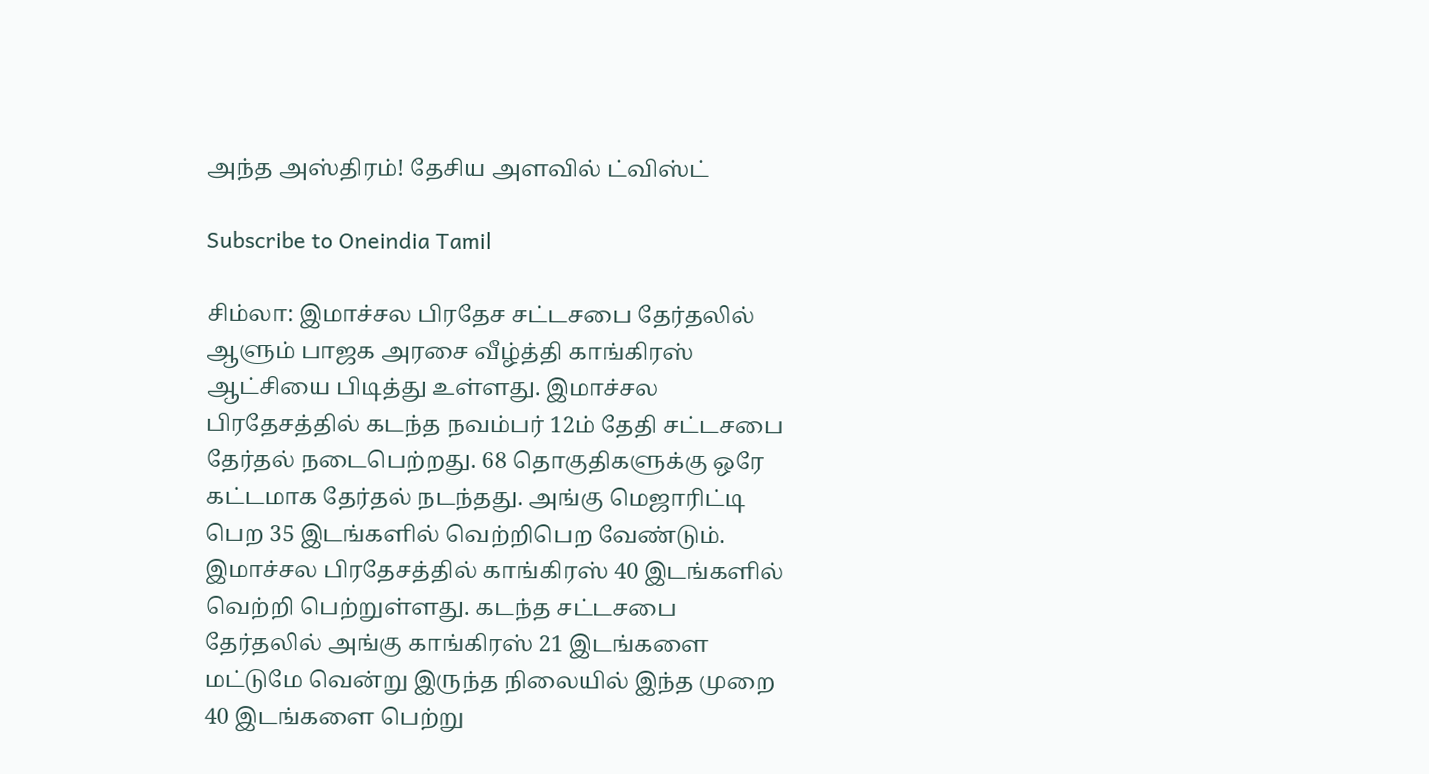அந்த அஸ்திரம்! தேசிய அளவில் ட்விஸ்ட்

Subscribe to Oneindia Tamil

சிம்லா: இமாச்சல பிரதேச சட்டசபை தேர்தலில் ஆளும் பாஜக அரசை வீழ்த்தி காங்கிரஸ் ஆட்சியை பிடித்து உள்ளது. இமாச்சல பிரதேசத்தில் கடந்த நவம்பர் 12ம் தேதி சட்டசபை தேர்தல் நடைபெற்றது. 68 தொகுதிகளுக்கு ஒரே கட்டமாக தேர்தல் நடந்தது. அங்கு மெஜாரிட்டி பெற 35 இடங்களில் வெற்றிபெற வேண்டும். இமாச்சல பிரதேசத்தில் காங்கிரஸ் 40 இடங்களில் வெற்றி பெற்றுள்ளது. கடந்த சட்டசபை தேர்தலில் அங்கு காங்கிரஸ் 21 இடங்களை மட்டுமே வென்று இருந்த நிலையில் இந்த முறை 40 இடங்களை பெற்று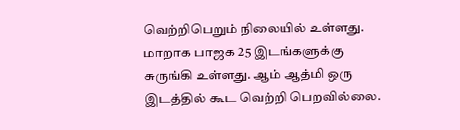வெற்றிபெறும் நிலையில் உள்ளது. மாறாக பாஜக 25 இடங்களுக்கு சுருங்கி உள்ளது. ஆம் ஆத்மி ஒரு இடத்தில் கூட வெற்றி பெறவில்லை.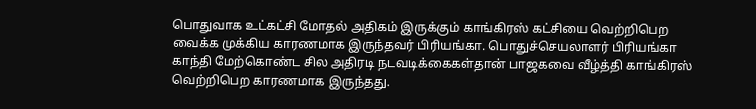பொதுவாக உட்கட்சி மோதல் அதிகம் இருக்கும் காங்கிரஸ் கட்சியை வெற்றிபெற வைக்க முக்கிய காரணமாக இருந்தவர் பிரியங்கா. பொதுச்செயலாளர் பிரியங்கா காந்தி மேற்கொண்ட சில அதிரடி நடவடிக்கைகள்தான் பாஜகவை வீழ்த்தி காங்கிரஸ் வெற்றிபெற காரணமாக இருந்தது.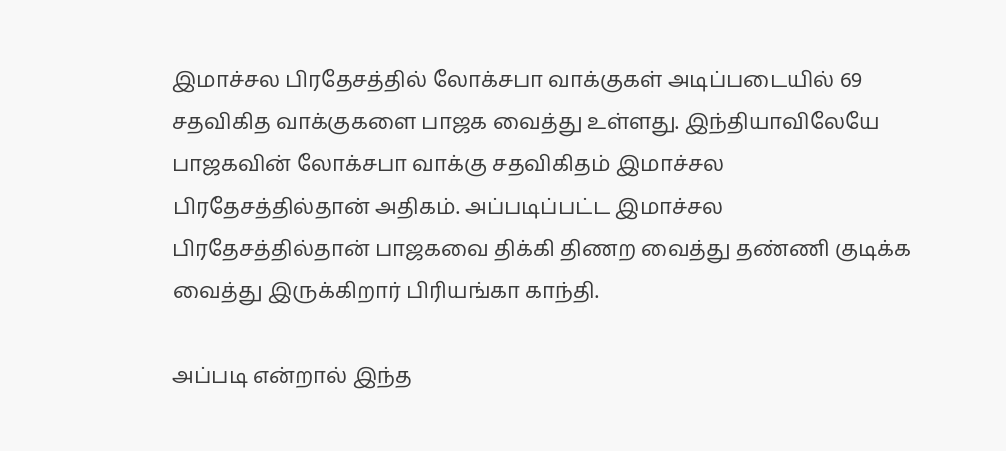இமாச்சல பிரதேசத்தில் லோக்சபா வாக்குகள் அடிப்படையில் 69 சதவிகித வாக்குகளை பாஜக வைத்து உள்ளது. இந்தியாவிலேயே பாஜகவின் லோக்சபா வாக்கு சதவிகிதம் இமாச்சல பிரதேசத்தில்தான் அதிகம். அப்படிப்பட்ட இமாச்சல பிரதேசத்தில்தான் பாஜகவை திக்கி திணற வைத்து தண்ணி குடிக்க வைத்து இருக்கிறார் பிரியங்கா காந்தி.

அப்படி என்றால் இந்த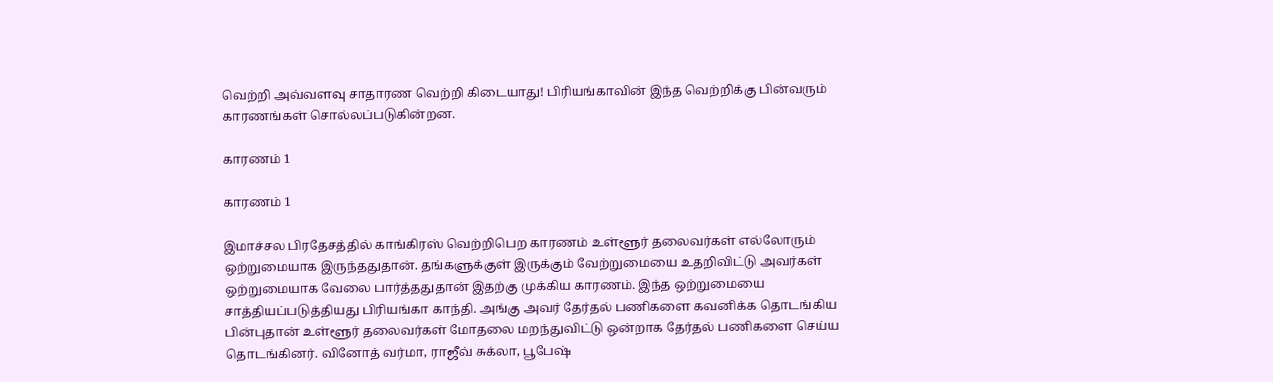வெற்றி அவ்வளவு சாதாரண வெற்றி கிடையாது! பிரியங்காவின் இந்த வெற்றிக்கு பின்வரும் காரணங்கள் சொல்லப்படுகின்றன.

காரணம் 1

காரணம் 1

இமாச்சல பிரதேசத்தில் காங்கிரஸ் வெற்றிபெற காரணம் உள்ளூர் தலைவர்கள் எல்லோரும் ஒற்றுமையாக இருந்ததுதான். தங்களுக்குள் இருக்கும் வேற்றுமையை உதறிவிட்டு அவர்கள் ஒற்றுமையாக வேலை பார்த்ததுதான் இதற்கு முக்கிய காரணம். இந்த ஒற்றுமையை சாத்தியப்படுத்தியது பிரியங்கா காந்தி. அங்கு அவர் தேர்தல் பணிகளை கவனிக்க தொடங்கிய பின்புதான் உள்ளூர் தலைவர்கள் மோதலை மறந்துவிட்டு ஒன்றாக தேர்தல் பணிகளை செய்ய தொடங்கினர். வினோத் வர்மா, ராஜீவ் சுக்லா, பூபேஷ்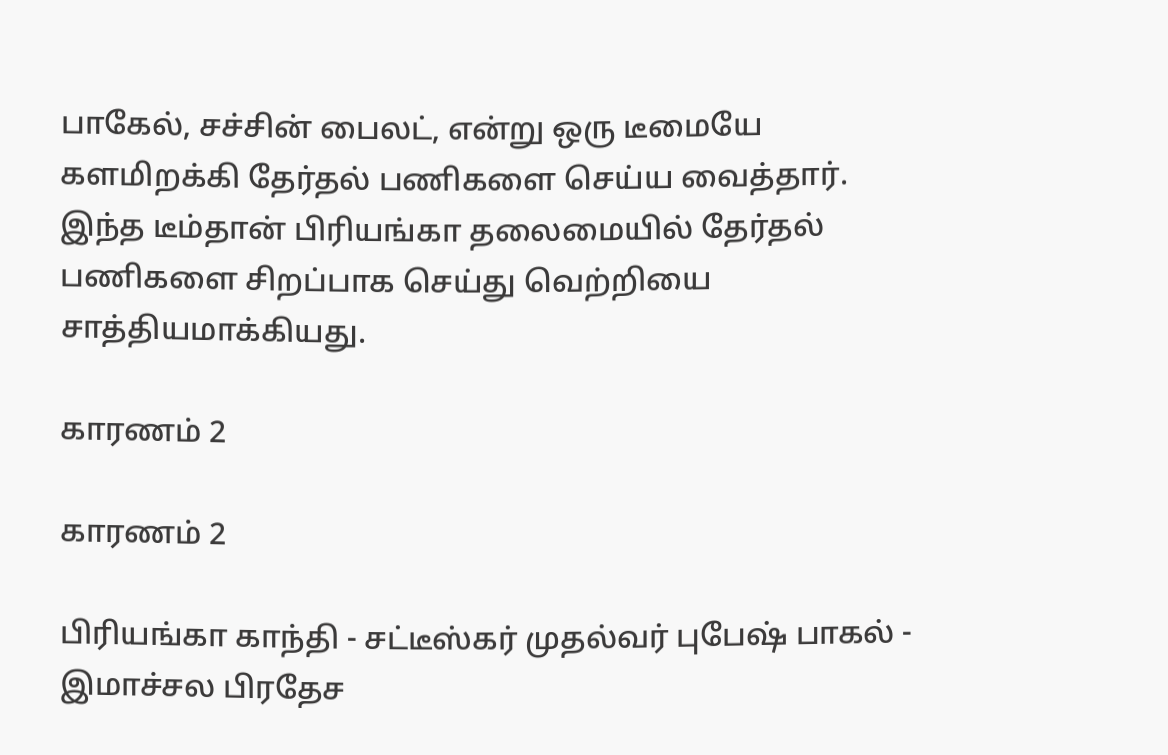பாகேல், சச்சின் பைலட், என்று ஒரு டீமையே களமிறக்கி தேர்தல் பணிகளை செய்ய வைத்தார். இந்த டீம்தான் பிரியங்கா தலைமையில் தேர்தல் பணிகளை சிறப்பாக செய்து வெற்றியை சாத்தியமாக்கியது.

காரணம் 2

காரணம் 2

பிரியங்கா காந்தி - சட்டீஸ்கர் முதல்வர் புபேஷ் பாகல் - இமாச்சல பிரதேச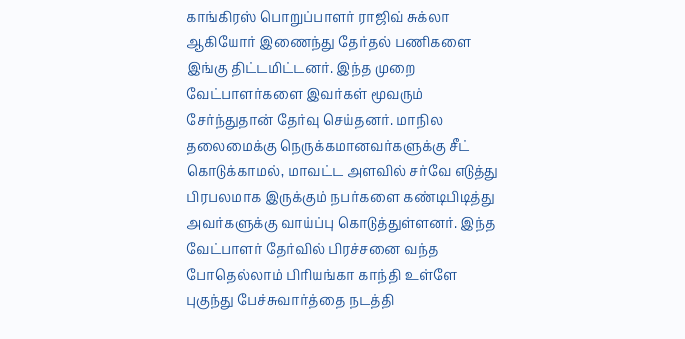காங்கிரஸ் பொறுப்பாளர் ராஜிவ் சுக்லா ஆகியோர் இணைந்து தேர்தல் பணிகளை இங்கு திட்டமிட்டனர். இந்த முறை வேட்பாளர்களை இவர்கள் மூவரும் சேர்ந்துதான் தேர்வு செய்தனர். மாநில தலைமைக்கு நெருக்கமானவர்களுக்கு சீட் கொடுக்காமல், மாவட்ட அளவில் சர்வே எடுத்து பிரபலமாக இருக்கும் நபர்களை கண்டிபிடித்து அவர்களுக்கு வாய்ப்பு கொடுத்துள்ளனர். இந்த வேட்பாளர் தேர்வில் பிரச்சனை வந்த போதெல்லாம் பிரியங்கா காந்தி உள்ளே புகுந்து பேச்சுவார்த்தை நடத்தி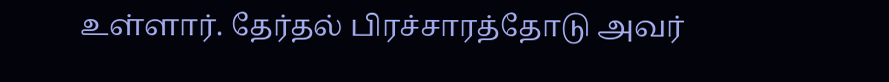உள்ளார். தேர்தல் பிரச்சாரத்தோடு அவர்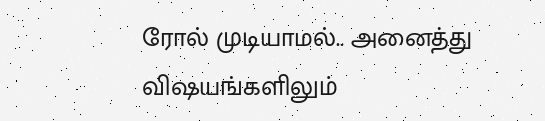ரோல் முடியாமல்.. அனைத்து விஷயங்களிலும்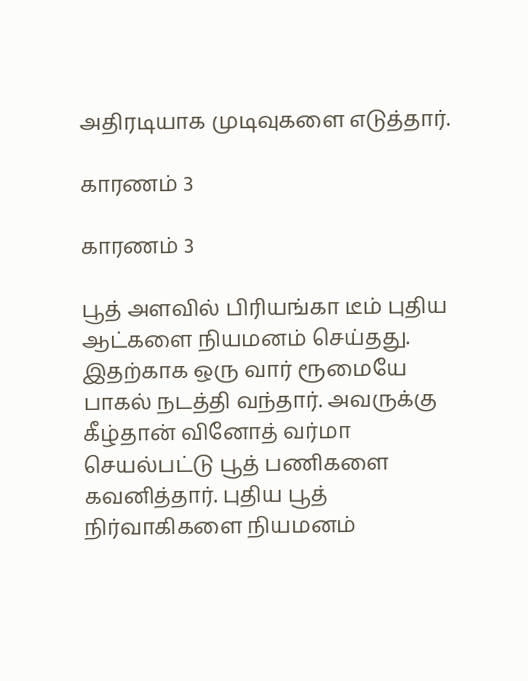அதிரடியாக முடிவுகளை எடுத்தார்.

காரணம் 3

காரணம் 3

பூத் அளவில் பிரியங்கா டீம் புதிய ஆட்களை நியமனம் செய்தது. இதற்காக ஒரு வார் ரூமையே பாகல் நடத்தி வந்தார். அவருக்கு கீழ்தான் வினோத் வர்மா செயல்பட்டு பூத் பணிகளை கவனித்தார். புதிய பூத் நிர்வாகிகளை நியமனம்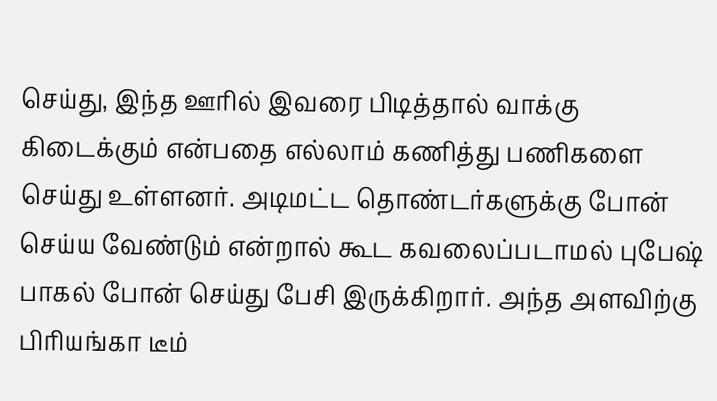செய்து, இந்த ஊரில் இவரை பிடித்தால் வாக்கு கிடைக்கும் என்பதை எல்லாம் கணித்து பணிகளை செய்து உள்ளனர். அடிமட்ட தொண்டர்களுக்கு போன் செய்ய வேண்டும் என்றால் கூட கவலைப்படாமல் புபேஷ் பாகல் போன் செய்து பேசி இருக்கிறார். அந்த அளவிற்கு பிரியங்கா டீம்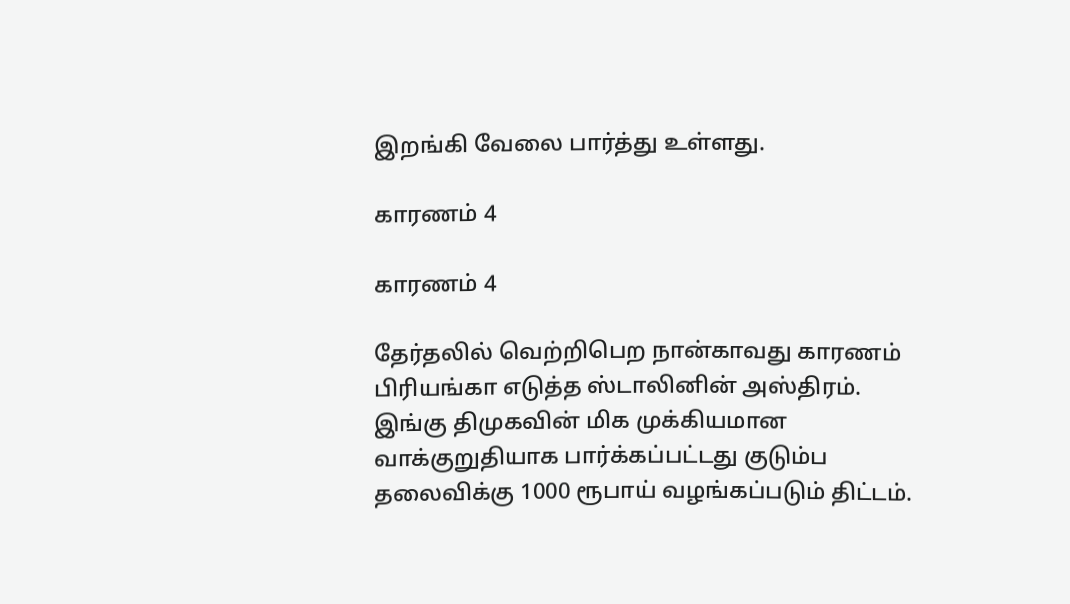இறங்கி வேலை பார்த்து உள்ளது.

காரணம் 4

காரணம் 4

தேர்தலில் வெற்றிபெற நான்காவது காரணம் பிரியங்கா எடுத்த ஸ்டாலினின் அஸ்திரம். இங்கு திமுகவின் மிக முக்கியமான வாக்குறுதியாக பார்க்கப்பட்டது குடும்ப தலைவிக்கு 1000 ரூபாய் வழங்கப்படும் திட்டம்.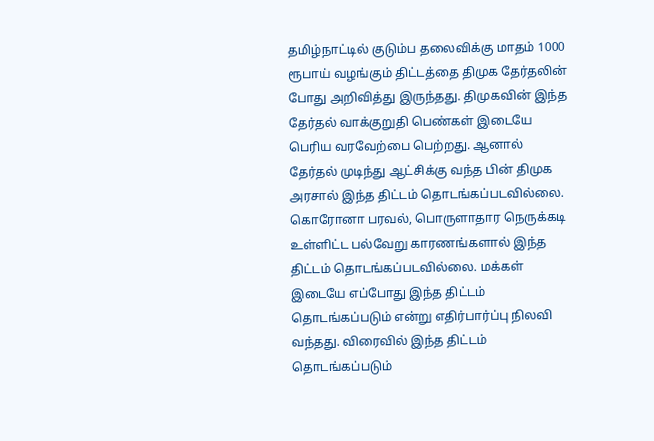தமிழ்நாட்டில் குடும்ப தலைவிக்கு மாதம் 1000 ரூபாய் வழங்கும் திட்டத்தை திமுக தேர்தலின் போது அறிவித்து இருந்தது. திமுகவின் இந்த தேர்தல் வாக்குறுதி பெண்கள் இடையே பெரிய வரவேற்பை பெற்றது. ஆனால் தேர்தல் முடிந்து ஆட்சிக்கு வந்த பின் திமுக அரசால் இந்த திட்டம் தொடங்கப்படவில்லை. கொரோனா பரவல், பொருளாதார நெருக்கடி உள்ளிட்ட பல்வேறு காரணங்களால் இந்த திட்டம் தொடங்கப்படவில்லை. மக்கள் இடையே எப்போது இந்த திட்டம் தொடங்கப்படும் என்று எதிர்பார்ப்பு நிலவி வந்தது. விரைவில் இந்த திட்டம் தொடங்கப்படும்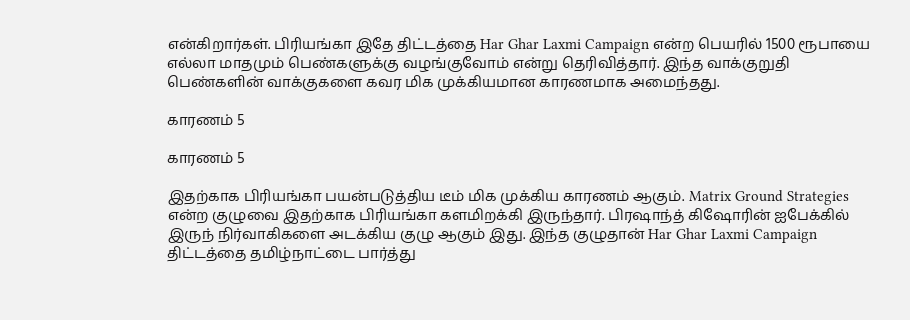என்கிறார்கள். பிரியங்கா இதே திட்டத்தை Har Ghar Laxmi Campaign என்ற பெயரில் 1500 ரூபாயை எல்லா மாதமும் பெண்களுக்கு வழங்குவோம் என்று தெரிவித்தார். இந்த வாக்குறுதி பெண்களின் வாக்குகளை கவர மிக முக்கியமான காரணமாக அமைந்தது.

காரணம் 5

காரணம் 5

இதற்காக பிரியங்கா பயன்படுத்திய டீம் மிக முக்கிய காரணம் ஆகும். Matrix Ground Strategies என்ற குழுவை இதற்காக பிரியங்கா களமிறக்கி இருந்தார். பிரஷாந்த் கிஷோரின் ஐபேக்கில் இருந் நிர்வாகிகளை அடக்கிய குழு ஆகும் இது. இந்த குழுதான் Har Ghar Laxmi Campaign திட்டத்தை தமிழ்நாட்டை பார்த்து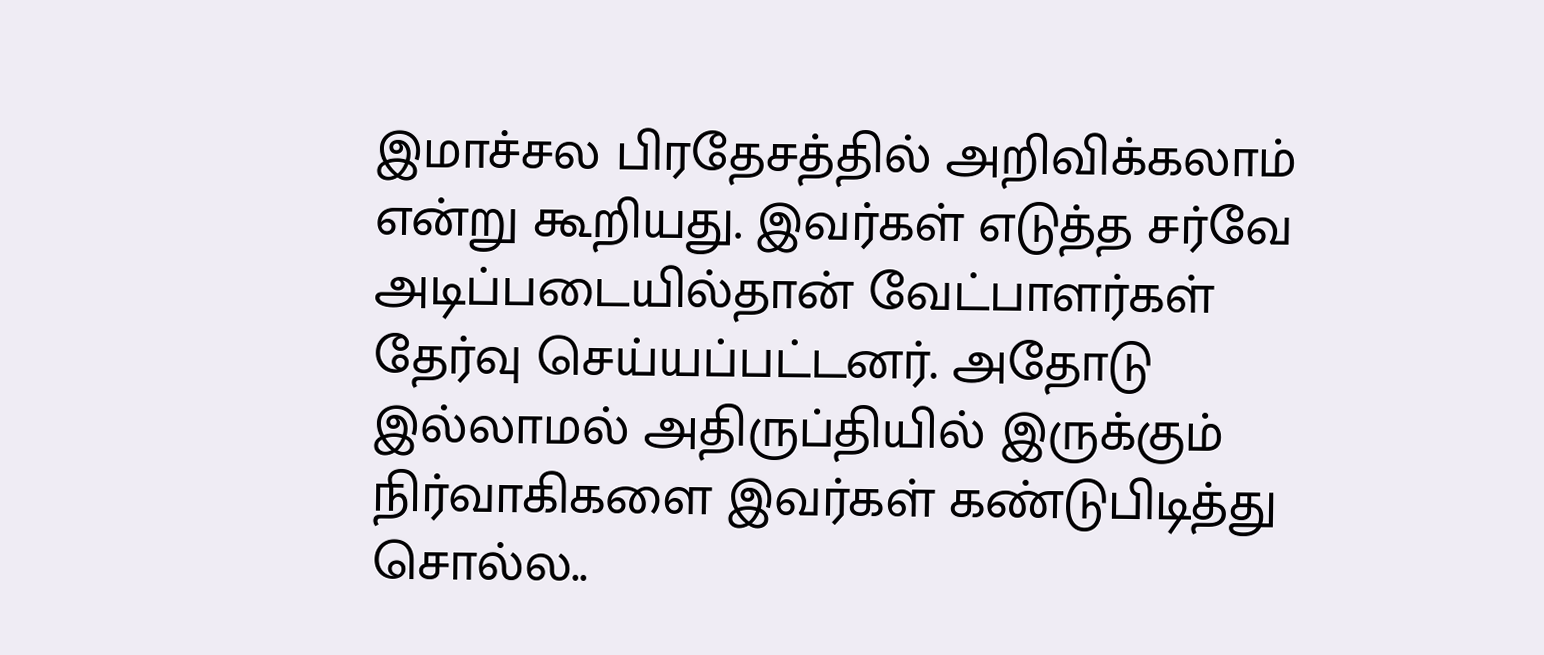இமாச்சல பிரதேசத்தில் அறிவிக்கலாம் என்று கூறியது. இவர்கள் எடுத்த சர்வே அடிப்படையில்தான் வேட்பாளர்கள் தேர்வு செய்யப்பட்டனர். அதோடு இல்லாமல் அதிருப்தியில் இருக்கும் நிர்வாகிகளை இவர்கள் கண்டுபிடித்து சொல்ல..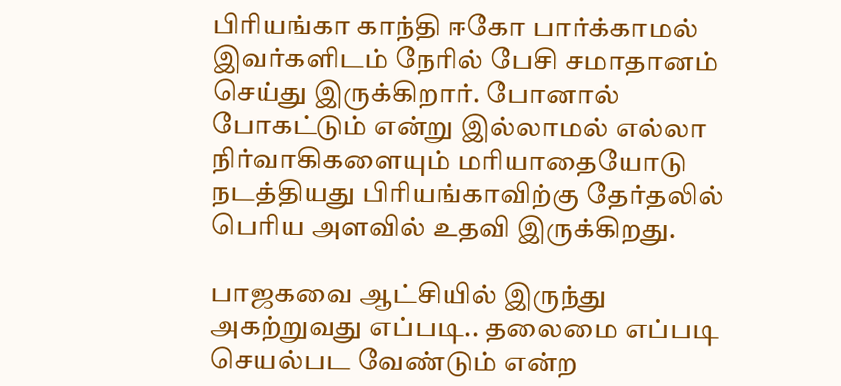பிரியங்கா காந்தி ஈகோ பார்க்காமல் இவர்களிடம் நேரில் பேசி சமாதானம் செய்து இருக்கிறார். போனால் போகட்டும் என்று இல்லாமல் எல்லா நிர்வாகிகளையும் மரியாதையோடு நடத்தியது பிரியங்காவிற்கு தேர்தலில் பெரிய அளவில் உதவி இருக்கிறது.

பாஜகவை ஆட்சியில் இருந்து அகற்றுவது எப்படி.. தலைமை எப்படி செயல்பட வேண்டும் என்ற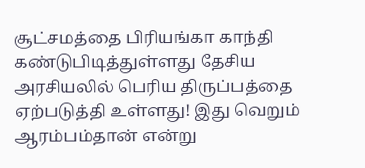சூட்சமத்தை பிரியங்கா காந்தி கண்டுபிடித்துள்ளது தேசிய அரசியலில் பெரிய திருப்பத்தை ஏற்படுத்தி உள்ளது! இது வெறும் ஆரம்பம்தான் என்று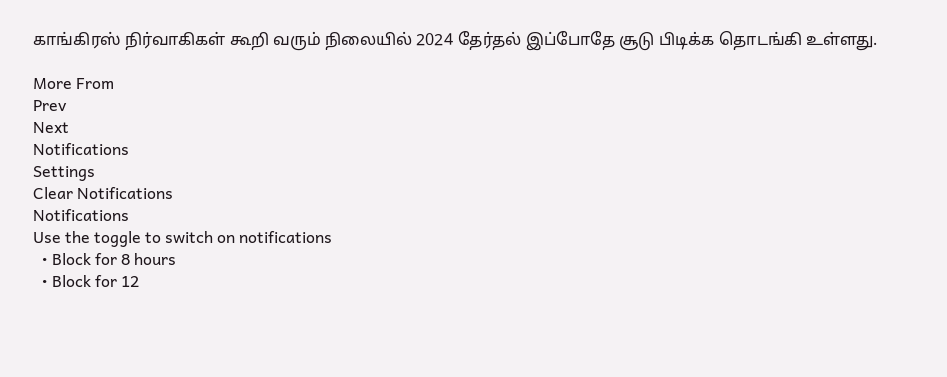காங்கிரஸ் நிர்வாகிகள் கூறி வரும் நிலையில் 2024 தேர்தல் இப்போதே சூடு பிடிக்க தொடங்கி உள்ளது.

More From
Prev
Next
Notifications
Settings
Clear Notifications
Notifications
Use the toggle to switch on notifications
  • Block for 8 hours
  • Block for 12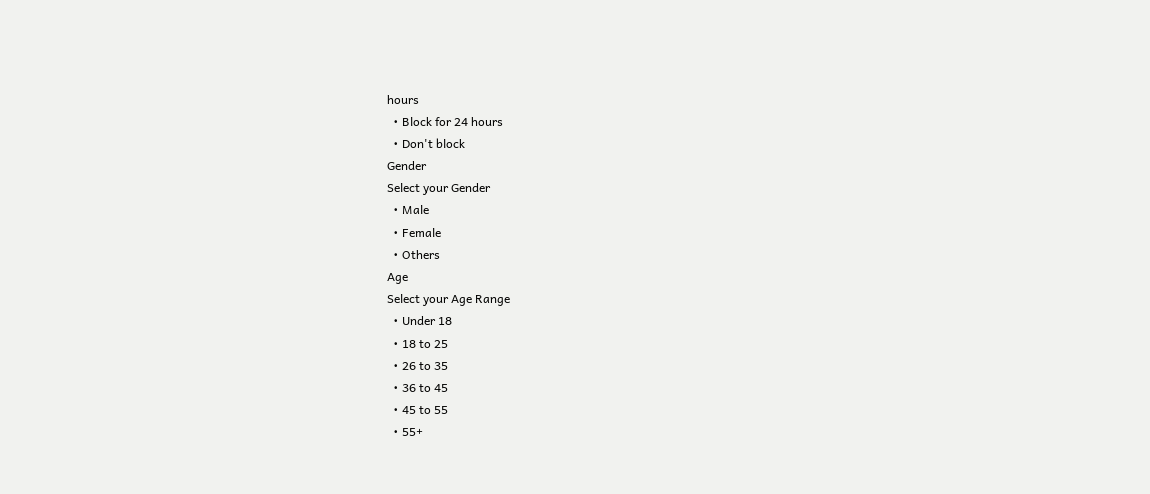hours
  • Block for 24 hours
  • Don't block
Gender
Select your Gender
  • Male
  • Female
  • Others
Age
Select your Age Range
  • Under 18
  • 18 to 25
  • 26 to 35
  • 36 to 45
  • 45 to 55
  • 55+